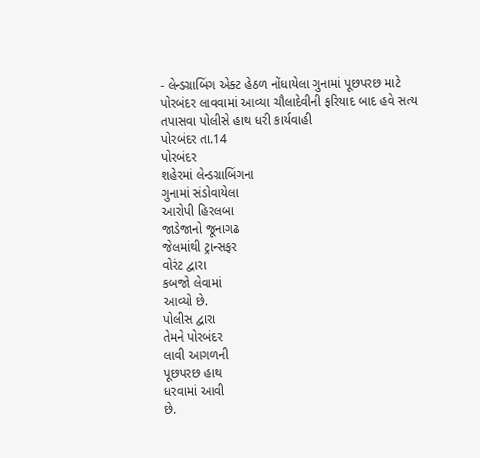- લેન્ડગ્રાબિંગ એક્ટ હેઠળ નોંધાયેલા ગુનામાં પૂછપરછ માટે પોરબંદર લાવવામાં આવ્યા ચૌલાદેવીની ફરિયાદ બાદ હવે સત્ય તપાસવા પોલીસે હાથ ધરી કાર્યવાહી
પોરબંદર તા.14
પોરબંદર
શહેરમાં લેન્ડગ્રાબિંગના
ગુનામાં સંડોવાયેલા
આરોપી હિરલબા
જાડેજાનો જૂનાગઢ
જેલમાંથી ટ્રાન્સફર
વોરંટ દ્વારા
કબજો લેવામાં
આવ્યો છે.
પોલીસ દ્વારા
તેમને પોરબંદર
લાવી આગળની
પૂછપરછ હાથ
ધરવામાં આવી
છે.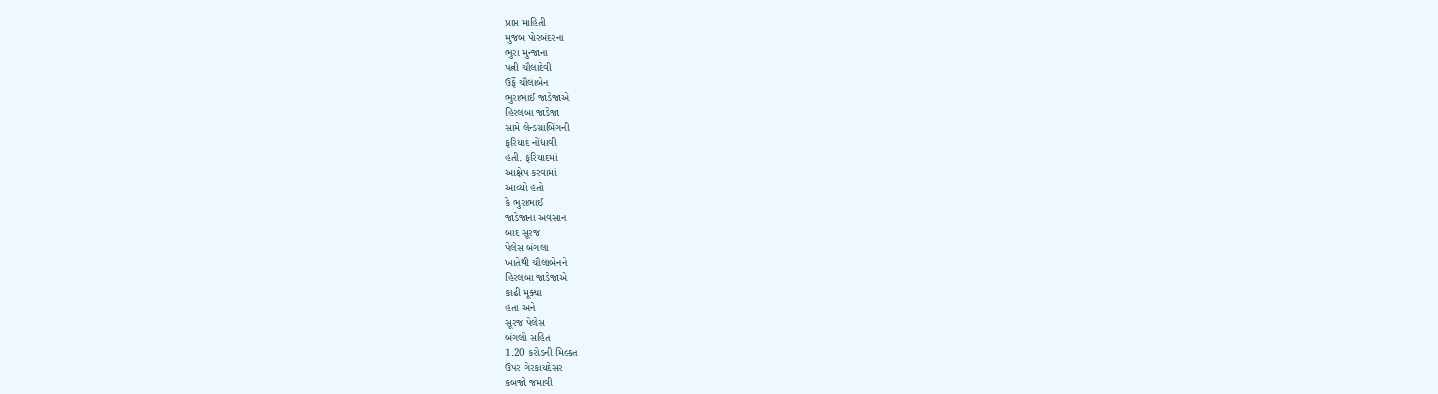પ્રાપ્ત માહિતી
મુજબ પોરબંદરના
ભુરા મુન્જાના
પત્ની ચૌલાદેવી
ઉર્ફે ચૌલાબેન
ભુરાભાઈ જાડેજાએ
હિરલબા જાડેજા
સામે લેન્ડગ્રાબિંગની
ફરિયાદ નોંધાવી
હતી. ફરિયાદમાં
આક્ષેપ કરવામાં
આવ્યો હતો
કે ભુરાભાઈ
જાડેજાના અવસાન
બાદ સૂરજ
પેલેસ બંગલા
ખાતેથી ચૌલાબેનને
હિરલબા જાડેજાએ
કાઢી મૂક્યા
હતા અને
સૂરજ પેલેસ
બંગલો સહિત
1.20 કરોડની મિલ્કત
ઉપર ગેરકાયદેસર
કબજો જમાવી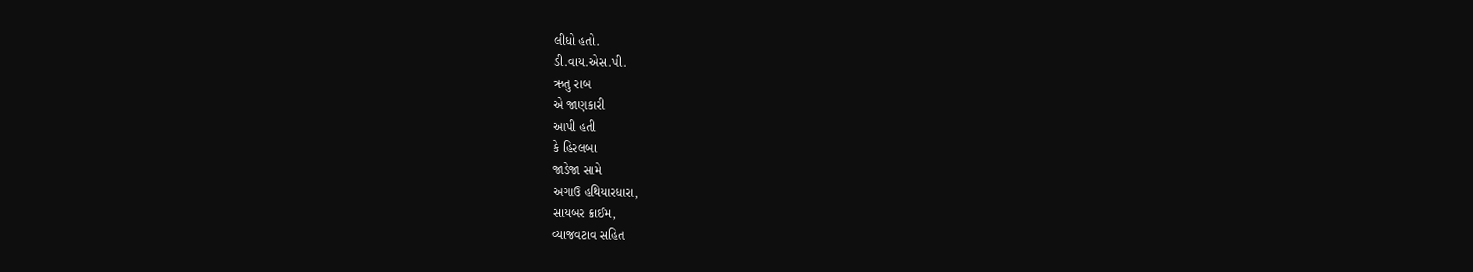લીધો હતો.
ડી.વાય.એસ.પી.
ઋતુ રાબ
એ જાણકારી
આપી હતી
કે હિરલબા
જાડેજા સામે
અગાઉ હથિયારધારા,
સાયબર ક્રાઈમ,
વ્યાજવટાવ સહિત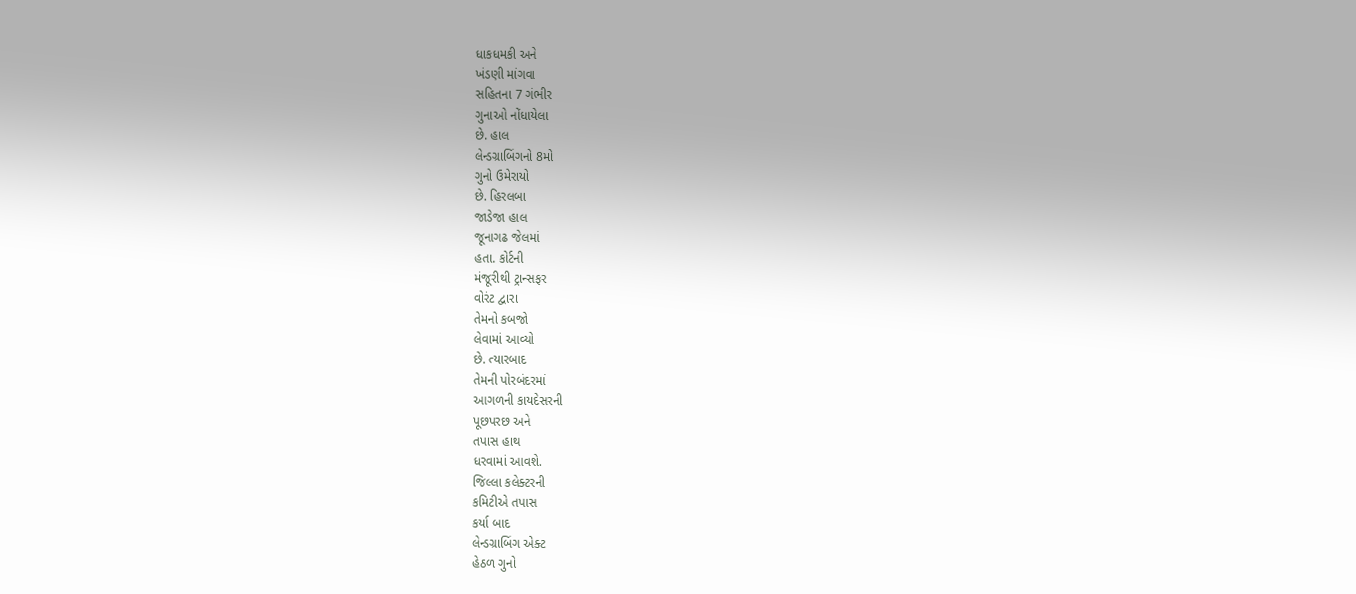ધાકધમકી અને
ખંડણી માંગવા
સહિતના 7 ગંભીર
ગુનાઓ નોંધાયેલા
છે. હાલ
લેન્ડગ્રાબિંગનો 8મો
ગુનો ઉમેરાયો
છે. હિરલબા
જાડેજા હાલ
જૂનાગઢ જેલમાં
હતા. કોર્ટની
મંજૂરીથી ટ્રાન્સફર
વોરંટ દ્વારા
તેમનો કબજો
લેવામાં આવ્યો
છે. ત્યારબાદ
તેમની પોરબંદરમાં
આગળની કાયદેસરની
પૂછપરછ અને
તપાસ હાથ
ધરવામાં આવશે.
જિલ્લા કલેક્ટરની
કમિટીએ તપાસ
કર્યા બાદ
લેન્ડગ્રાબિંગ એક્ટ
હેઠળ ગુનો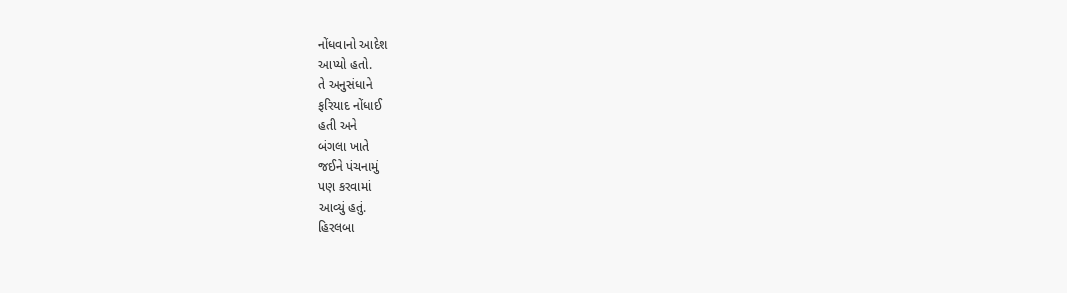નોંધવાનો આદેશ
આપ્યો હતો.
તે અનુસંધાને
ફરિયાદ નોંધાઈ
હતી અને
બંગલા ખાતે
જઈને પંચનામું
પણ કરવામાં
આવ્યું હતું.
હિરલબા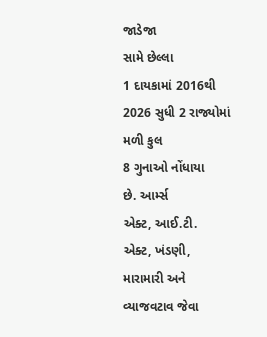જાડેજા
સામે છેલ્લા
1 દાયકામાં 2016થી
2026 સુધી 2 રાજ્યોમાં
મળી કુલ
8 ગુનાઓ નોંધાયા
છે. આર્મ્સ
એક્ટ, આઈ.ટી.
એક્ટ, ખંડણી,
મારામારી અને
વ્યાજવટાવ જેવા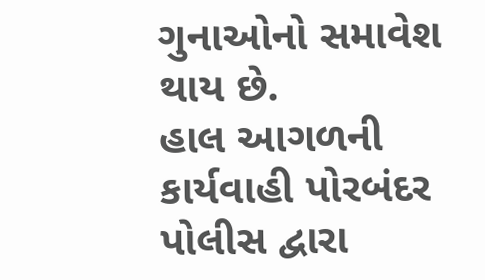ગુનાઓનો સમાવેશ
થાય છે.
હાલ આગળની
કાર્યવાહી પોરબંદર
પોલીસ દ્વારા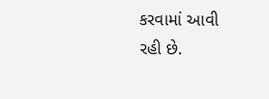કરવામાં આવી
રહી છે.